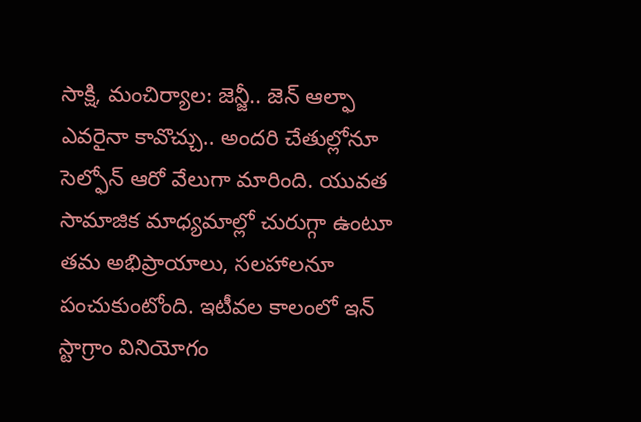సాక్షి, మంచిర్యాల: జెన్జీ.. జెన్ ఆల్ఫా ఎవరైనా కావొచ్చు.. అందరి చేతుల్లోనూ సెల్ఫోన్ ఆరో వేలుగా మారింది. యువత సామాజిక మాధ్యమాల్లో చురుగ్గా ఉంటూ తమ అభిప్రాయాలు, సలహాలనూ పంచుకుంటోంది. ఇటీవల కాలంలో ఇన్ స్టాగ్రాం వినియోగం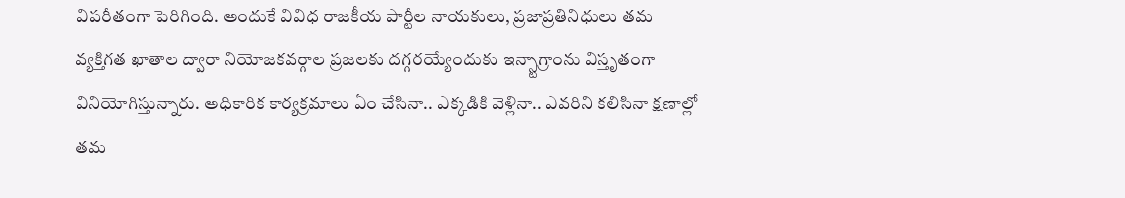విపరీతంగా పెరిగింది. అందుకే వివిధ రాజకీయ పార్టీల నాయకులు, ప్రజాప్రతినిధులు తమ వ్యక్తిగత ఖాతాల ద్వారా నియోజకవర్గాల ప్రజలకు దగ్గరయ్యేందుకు ఇన్స్టాగ్రాంను విస్తృతంగా వినియోగిస్తున్నారు. అధికారిక కార్యక్రమాలు ఏం చేసినా.. ఎక్కడికి వెళ్లినా.. ఎవరిని కలిసినా క్షణాల్లో తమ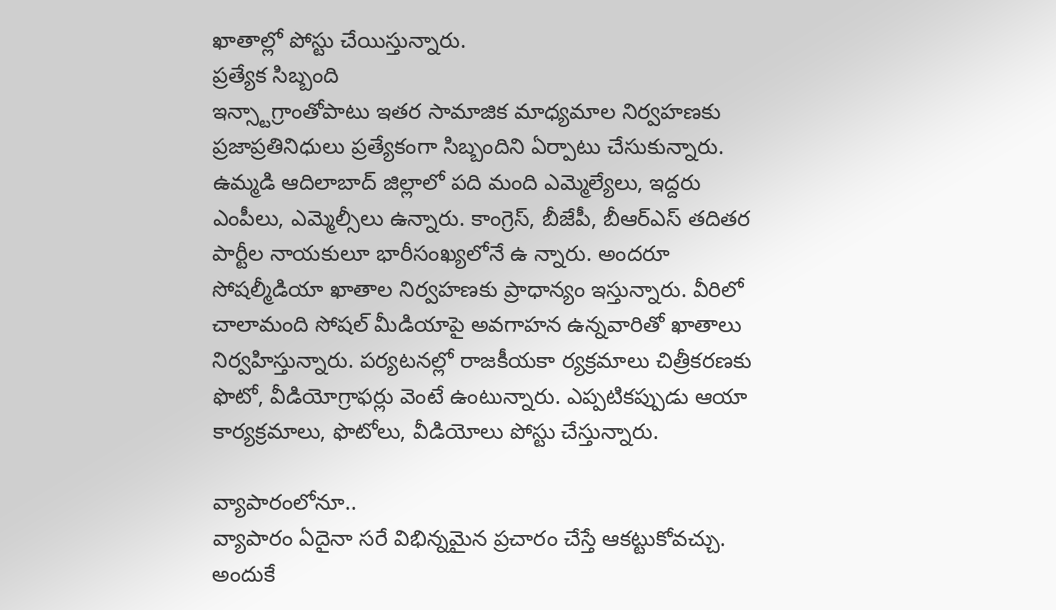ఖాతాల్లో పోస్టు చేయిస్తున్నారు.
ప్రత్యేక సిబ్బంది
ఇన్స్టాగ్రాంతోపాటు ఇతర సామాజిక మాధ్యమాల నిర్వహణకు ప్రజాప్రతినిధులు ప్రత్యేకంగా సిబ్బందిని ఏర్పాటు చేసుకున్నారు. ఉమ్మడి ఆదిలాబాద్ జిల్లాలో పది మంది ఎమ్మెల్యేలు, ఇద్దరు ఎంపీలు, ఎమ్మెల్సీలు ఉన్నారు. కాంగ్రెస్, బీజేపీ, బీఆర్ఎస్ తదితర పార్టీల నాయకులూ భారీసంఖ్యలోనే ఉ న్నారు. అందరూ సోషల్మీడియా ఖాతాల నిర్వహణకు ప్రాధాన్యం ఇస్తున్నారు. వీరిలో చాలామంది సోషల్ మీడియాపై అవగాహన ఉన్నవారితో ఖాతాలు నిర్వహిస్తున్నారు. పర్యటనల్లో రాజకీయకా ర్యక్రమాలు చిత్రీకరణకు ఫొటో, వీడియోగ్రాఫర్లు వెంటే ఉంటున్నారు. ఎప్పటికప్పుడు ఆయా కార్యక్రమాలు, ఫొటోలు, వీడియోలు పోస్టు చేస్తున్నారు.

వ్యాపారంలోనూ..
వ్యాపారం ఏదైనా సరే విభిన్నమైన ప్రచారం చేస్తే ఆకట్టుకోవచ్చు. అందుకే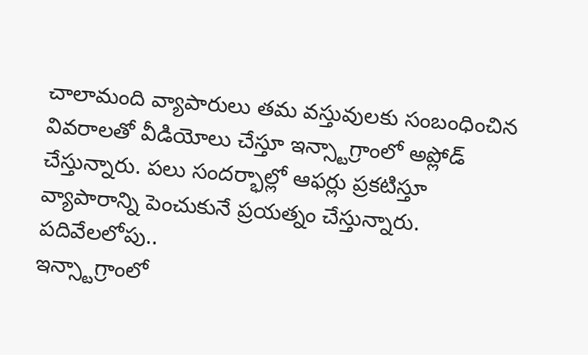చాలామంది వ్యాపారులు తమ వస్తువులకు సంబంధించిన వివరాలతో వీడియోలు చేస్తూ ఇన్స్టాగ్రాంలో అప్లోడ్ చేస్తున్నారు. పలు సందర్భాల్లో ఆఫర్లు ప్రకటిస్తూ వ్యాపారాన్ని పెంచుకునే ప్రయత్నం చేస్తున్నారు.
పదివేలలోపు..
ఇన్స్టాగ్రాంలో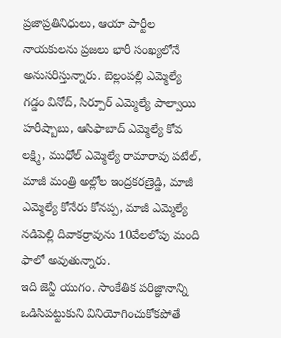ప్రజాప్రతినిధులు, ఆయా పార్టీల నాయకులను ప్రజలు భారీ సంఖ్యలోనే అనుసరిస్తున్నారు. బెల్లంపల్లి ఎమ్మెల్యే గడ్డం వినోద్, సిర్పూర్ ఎమ్మెల్యే పాల్వాయి హరీష్బాబు, ఆసిఫాబాద్ ఎమ్మెల్యే కోవ లక్ష్మి, ముధోల్ ఎమ్మెల్యే రామారావు పటేల్, మాజీ మంత్రి అల్లోల ఇంద్రకరణ్రెడ్డి, మాజీ ఎమ్మెల్యే కోనేరు కోనప్ప, మాజీ ఎమ్మెల్యే నడిపెల్లి దివాకర్రావును 10వేలలోపు మంది ఫాలో అవుతున్నారు.
ఇది జెన్జీ యుగం. సాంకేతిక పరిజ్ఞానాన్ని ఒడిసిపట్టుకుని వినియోగించుకోకపోతే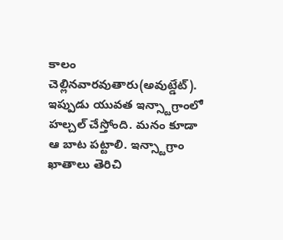కాలం చెల్లినవారవుతారు(అవుట్డేట్). ఇప్పుడు యువత ఇన్స్టాగ్రాంలో హల్చల్ చేస్తోంది. మనం కూడా ఆ బాట పట్టాలి. ఇన్స్టాగ్రాం ఖాతాలు తెరిచి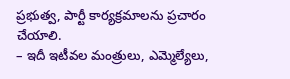ప్రభుత్వ, పార్టీ కార్యక్రమాలను ప్రచారం చేయాలి.
– ఇదీ ఇటీవల మంత్రులు, ఎమ్మెల్యేలు,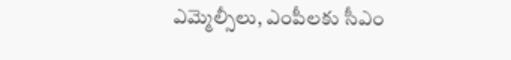ఎమ్మెల్సీలు, ఎంపీలకు సీఎం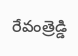రేవంత్రెడ్డి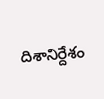దిశానిర్దేశం